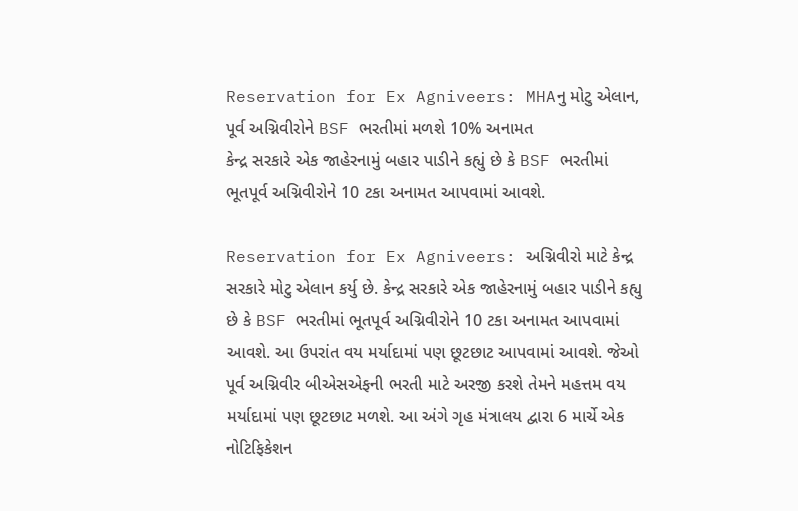Reservation for Ex Agniveers: MHAનુ મોટુ એલાન, પૂર્વ અગ્નિવીરોને BSF ભરતીમાં મળશે 10% અનામત
કેન્દ્ર સરકારે એક જાહેરનામું બહાર પાડીને કહ્યું છે કે BSF ભરતીમાં ભૂતપૂર્વ અગ્નિવીરોને 10 ટકા અનામત આપવામાં આવશે.

Reservation for Ex Agniveers: અગ્નિવીરો માટે કેન્દ્ર સરકારે મોટુ એલાન કર્યુ છે. કેન્દ્ર સરકારે એક જાહેરનામું બહાર પાડીને કહ્યુ છે કે BSF ભરતીમાં ભૂતપૂર્વ અગ્નિવીરોને 10 ટકા અનામત આપવામાં આવશે. આ ઉપરાંત વય મર્યાદામાં પણ છૂટછાટ આપવામાં આવશે. જેઓ પૂર્વ અગ્નિવીર બીએસએફની ભરતી માટે અરજી કરશે તેમને મહત્તમ વય મર્યાદામાં પણ છૂટછાટ મળશે. આ અંગે ગૃહ મંત્રાલય દ્વારા 6 માર્ચે એક નોટિફિકેશન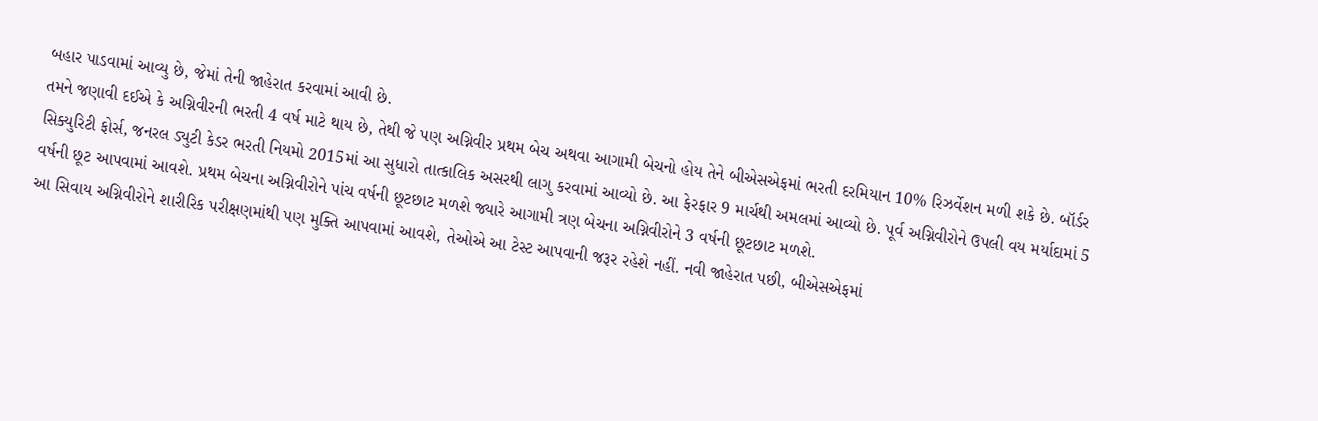બહાર પાડવામાં આવ્યુ છે, જેમાં તેની જાહેરાત કરવામાં આવી છે.
તમને જણાવી દઈએ કે અગ્નિવીરની ભરતી 4 વર્ષ માટે થાય છે, તેથી જે પણ અગ્નિવીર પ્રથમ બેચ અથવા આગામી બેચનો હોય તેને બીએસએફમાં ભરતી દરમિયાન 10% રિઝર્વેશન મળી શકે છે. બૉર્ડર સિક્યુરિટી ફોર્સ, જનરલ ડ્યુટી કેડર ભરતી નિયમો 2015માં આ સુધારો તાત્કાલિક અસરથી લાગુ કરવામાં આવ્યો છે. આ ફેરફાર 9 માર્ચથી અમલમાં આવ્યો છે. પૂર્વ અગ્નિવીરોને ઉપલી વય મર્યાદામાં 5 વર્ષની છૂટ આપવામાં આવશે. પ્રથમ બેચના અગ્નિવીરોને પાંચ વર્ષની છૂટછાટ મળશે જ્યારે આગામી ત્રણ બેચના અગ્નિવીરોને 3 વર્ષની છૂટછાટ મળશે.
આ સિવાય અગ્નિવીરોને શારીરિક પરીક્ષણમાંથી પણ મુક્તિ આપવામાં આવશે, તેઓએ આ ટેસ્ટ આપવાની જરૂર રહેશે નહીં. નવી જાહેરાત પછી, બીએસએફમાં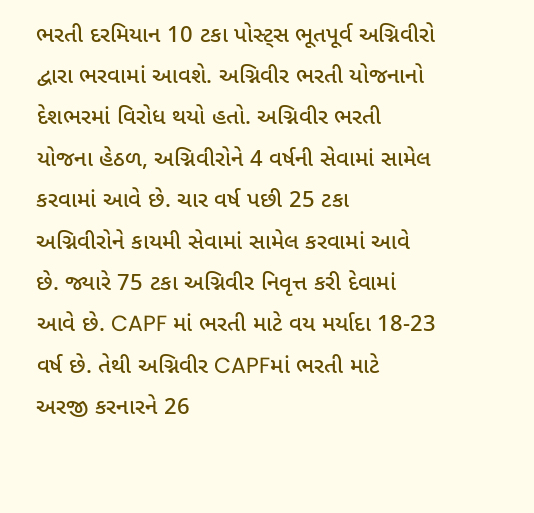ભરતી દરમિયાન 10 ટકા પોસ્ટ્સ ભૂતપૂર્વ અગ્નિવીરો દ્વારા ભરવામાં આવશે. અગ્નિવીર ભરતી યોજનાનો દેશભરમાં વિરોધ થયો હતો. અગ્નિવીર ભરતી યોજના હેઠળ, અગ્નિવીરોને 4 વર્ષની સેવામાં સામેલ કરવામાં આવે છે. ચાર વર્ષ પછી 25 ટકા અગ્નિવીરોને કાયમી સેવામાં સામેલ કરવામાં આવે છે. જ્યારે 75 ટકા અગ્નિવીર નિવૃત્ત કરી દેવામાં આવે છે. CAPF માં ભરતી માટે વય મર્યાદા 18-23 વર્ષ છે. તેથી અગ્નિવીર CAPFમાં ભરતી માટે અરજી કરનારને 26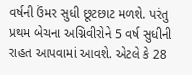વર્ષની ઉંમર સુધી છૂટછાટ મળશે. પરંતુ પ્રથમ બેચના અગ્નિવીરોને 5 વર્ષ સુધીની રાહત આપવામાં આવશે. એટલે કે 28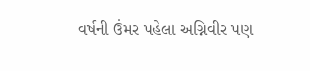વર્ષની ઉંમર પહેલા અગ્નિવીર પણ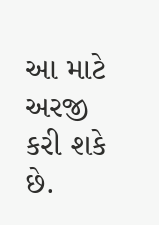આ માટે અરજી કરી શકે છે.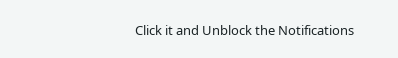Click it and Unblock the Notifications